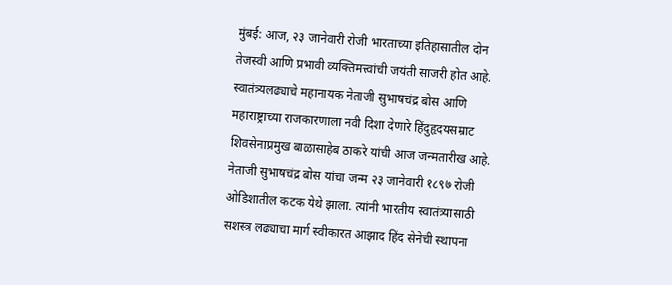मुंबई: आज, २३ जानेवारी रोजी भारताच्या इतिहासातील दोन तेजस्वी आणि प्रभावी व्यक्तिमत्त्वांची जयंती साजरी होत आहे. स्वातंत्र्यलढ्याचे महानायक नेताजी सुभाषचंद्र बोस आणि महाराष्ट्राच्या राजकारणाला नवी दिशा देणारे हिंदुहृदयसम्राट शिवसेनाप्रमुख बाळासाहेब ठाकरे यांची आज जन्मतारीख आहे.
नेताजी सुभाषचंद्र बोस यांचा जन्म २३ जानेवारी १८९७ रोजी ओडिशातील कटक येथे झाला. त्यांनी भारतीय स्वातंत्र्यासाठी सशस्त्र लढ्याचा मार्ग स्वीकारत आझाद हिंद सेनेची स्थापना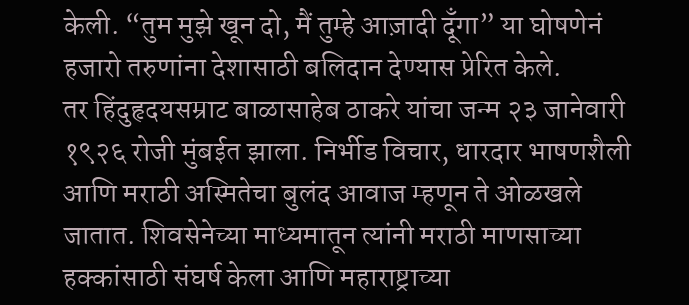केली. “तुम मुझे खून दो, मैं तुम्हे आज़ादी दूँगा” या घोषणेनं हजारो तरुणांना देशासाठी बलिदान देण्यास प्रेरित केले.
तर हिंदुहृदयसम्राट बाळासाहेब ठाकरे यांचा जन्म २३ जानेवारी १९२६ रोजी मुंबईत झाला. निर्भीड विचार, धारदार भाषणशैली आणि मराठी अस्मितेचा बुलंद आवाज म्हणून ते ओळखले जातात. शिवसेनेच्या माध्यमातून त्यांनी मराठी माणसाच्या हक्कांसाठी संघर्ष केला आणि महाराष्ट्राच्या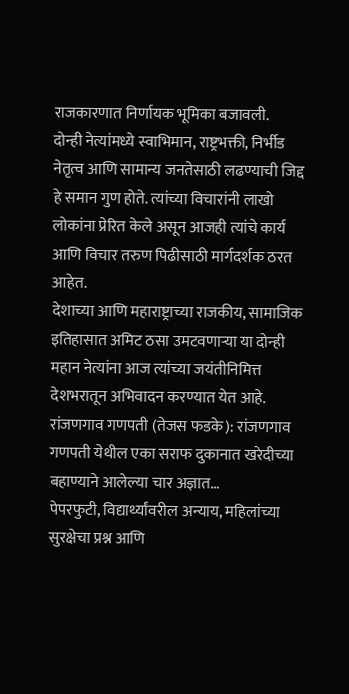राजकारणात निर्णायक भूमिका बजावली.
दोन्ही नेत्यांमध्ये स्वाभिमान, राष्ट्रभक्ती, निर्भीड नेतृत्व आणि सामान्य जनतेसाठी लढण्याची जिद्द हे समान गुण होते. त्यांच्या विचारांनी लाखो लोकांना प्रेरित केले असून आजही त्यांचे कार्य आणि विचार तरुण पिढीसाठी मार्गदर्शक ठरत आहेत.
देशाच्या आणि महाराष्ट्राच्या राजकीय, सामाजिक इतिहासात अमिट ठसा उमटवणाऱ्या या दोन्ही महान नेत्यांना आज त्यांच्या जयंतीनिमित्त देशभरातून अभिवादन करण्यात येत आहे.
रांजणगाव गणपती (तेजस फडके): रांजणगाव गणपती येथील एका सराफ दुकानात खरेदीच्या बहाण्याने आलेल्या चार अज्ञात…
पेपरफुटी, विद्यार्थ्यांवरील अन्याय, महिलांच्या सुरक्षेचा प्रश्न आणि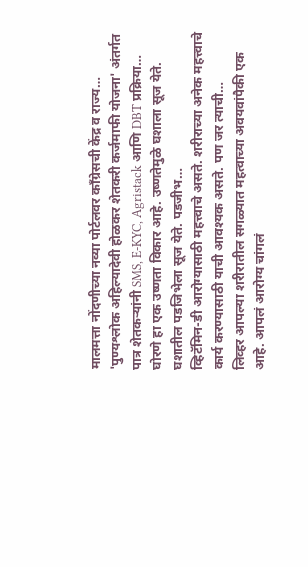मालमत्ता नोंदणीच्या नव्या पोर्टलवर काँग्रेसची केंद्र व राज्य…
'पुण्यश्लोक अहिल्यादेवी होळकर शेतकरी कर्जमाफी योजना' अंतर्गत पात्र शेतकऱ्यांनी SMS, E-KYC, Agristack आणि DBT प्रक्रिया…
घोरणे हा एक उष्णता विकार आहे. उष्णतेमुळे घशाला सूज येते. घशातील पडजिभेला सूज येते. पडजीभ…
व्हिटॅमिन-डी आरोग्यासाठी महत्त्वाचे असते. शरीराच्या अनेक महत्त्वाचे कार्य करण्यासाठी याची आवश्यक असते. पण जर त्याची…
लिव्हर आपल्या शरीरातील सगळ्यात महत्वाच्या अवयवांपैकी एक आहे. आपलं आरोग्य चांगलं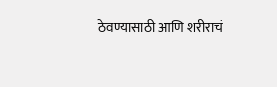ठेवण्यासाठी आणि शरीराचं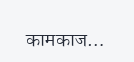कामकाज…